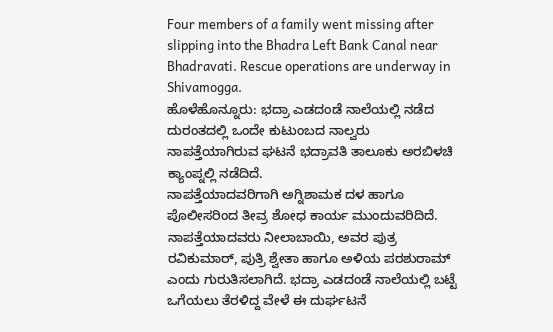Four members of a family went missing after slipping into the Bhadra Left Bank Canal near Bhadravati. Rescue operations are underway in Shivamogga.
ಹೊಳೆಹೊನ್ನೂರು: ಭದ್ರಾ ಎಡದಂಡೆ ನಾಲೆಯಲ್ಲಿ ನಡೆದ ದುರಂತದಲ್ಲಿ ಒಂದೇ ಕುಟುಂಬದ ನಾಲ್ವರು ನಾಪತ್ತೆಯಾಗಿರುವ ಘಟನೆ ಭದ್ರಾವತಿ ತಾಲೂಕು ಅರಬಿಳಚಿ ಕ್ಯಾಂಪ್ನಲ್ಲಿ ನಡೆದಿದೆ.
ನಾಪತ್ತೆಯಾದವರಿಗಾಗಿ ಅಗ್ನಿಶಾಮಕ ದಳ ಹಾಗೂ ಪೊಲೀಸರಿಂದ ತೀವ್ರ ಶೋಧ ಕಾರ್ಯ ಮುಂದುವರಿದಿದೆ.
ನಾಪತ್ತೆಯಾದವರು ನೀಲಾಬಾಯಿ, ಅವರ ಪುತ್ರ ರವಿಕುಮಾರ್, ಪುತ್ರಿ ಶ್ವೇತಾ ಹಾಗೂ ಅಳಿಯ ಪರಶುರಾಮ್ ಎಂದು ಗುರುತಿಸಲಾಗಿದೆ. ಭದ್ರಾ ಎಡದಂಡೆ ನಾಲೆಯಲ್ಲಿ ಬಟ್ಟೆ ಒಗೆಯಲು ತೆರಳಿದ್ದ ವೇಳೆ ಈ ದುರ್ಘಟನೆ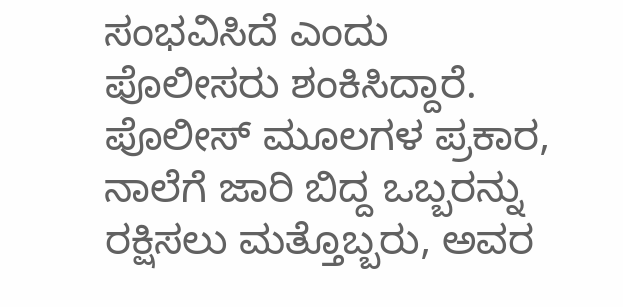ಸಂಭವಿಸಿದೆ ಎಂದು ಪೊಲೀಸರು ಶಂಕಿಸಿದ್ದಾರೆ.
ಪೊಲೀಸ್ ಮೂಲಗಳ ಪ್ರಕಾರ, ನಾಲೆಗೆ ಜಾರಿ ಬಿದ್ದ ಒಬ್ಬರನ್ನು ರಕ್ಷಿಸಲು ಮತ್ತೊಬ್ಬರು, ಅವರ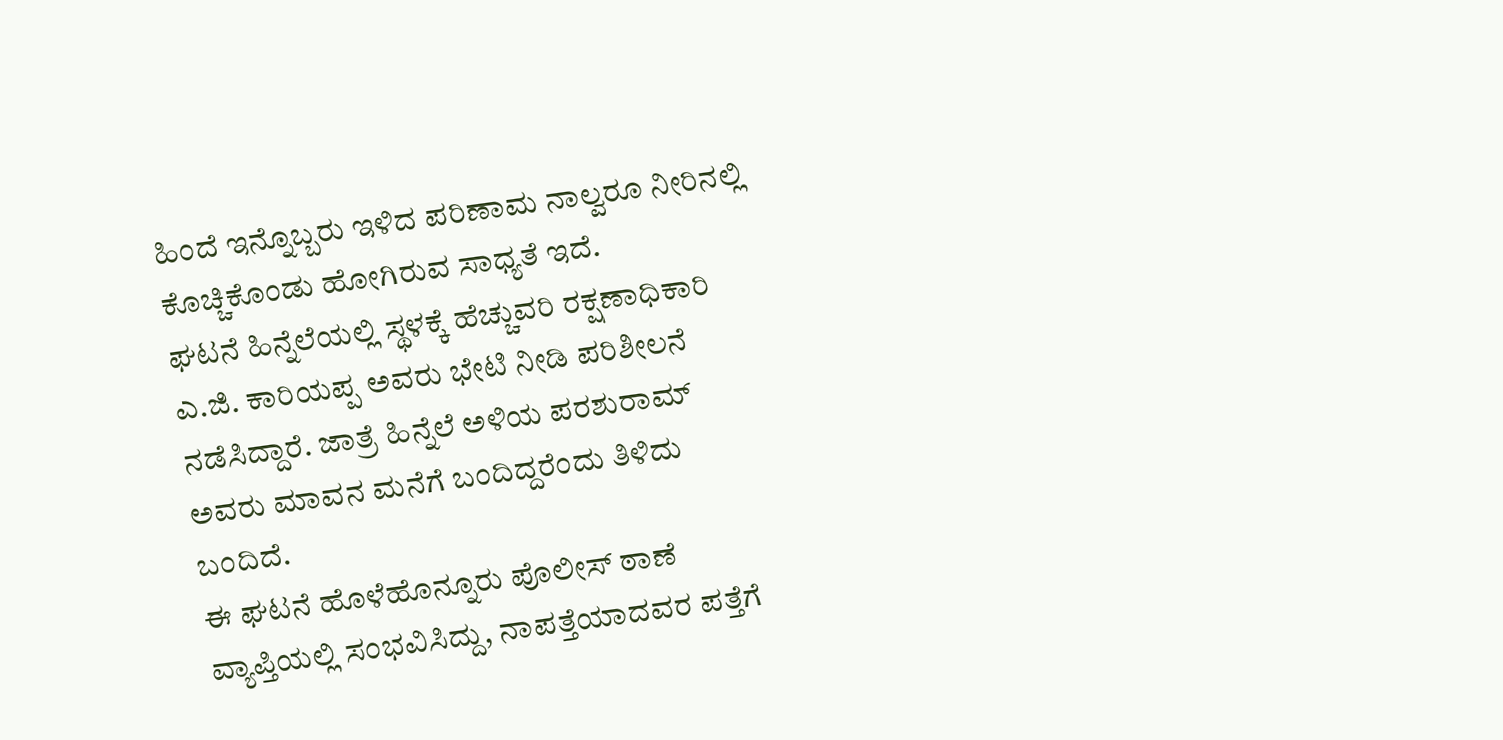ಹಿಂದೆ ಇನ್ನೊಬ್ಬರು ಇಳಿದ ಪರಿಣಾಮ ನಾಲ್ವರೂ ನೀರಿನಲ್ಲಿ ಕೊಚ್ಚಿಕೊಂಡು ಹೋಗಿರುವ ಸಾಧ್ಯತೆ ಇದೆ.
ಘಟನೆ ಹಿನ್ನೆಲೆಯಲ್ಲಿ ಸ್ಥಳಕ್ಕೆ ಹೆಚ್ಚುವರಿ ರಕ್ಷಣಾಧಿಕಾರಿ ಎ.ಜಿ. ಕಾರಿಯಪ್ಪ ಅವರು ಭೇಟಿ ನೀಡಿ ಪರಿಶೀಲನೆ ನಡೆಸಿದ್ದಾರೆ. ಜಾತ್ರೆ ಹಿನ್ನೆಲೆ ಅಳಿಯ ಪರಶುರಾಮ್ ಅವರು ಮಾವನ ಮನೆಗೆ ಬಂದಿದ್ದರೆಂದು ತಿಳಿದು ಬಂದಿದೆ.
ಈ ಘಟನೆ ಹೊಳೆಹೊನ್ನೂರು ಪೊಲೀಸ್ ಠಾಣೆ ವ್ಯಾಪ್ತಿಯಲ್ಲಿ ಸಂಭವಿಸಿದ್ದು, ನಾಪತ್ತೆಯಾದವರ ಪತ್ತೆಗೆ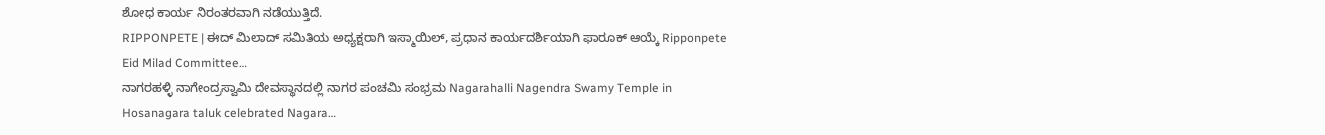ಶೋಧ ಕಾರ್ಯ ನಿರಂತರವಾಗಿ ನಡೆಯುತ್ತಿದೆ.
RIPPONPETE | ಈದ್ ಮಿಲಾದ್ ಸಮಿತಿಯ ಅಧ್ಯಕ್ಷರಾಗಿ ಇಸ್ಮಾಯಿಲ್, ಪ್ರಧಾನ ಕಾರ್ಯದರ್ಶಿಯಾಗಿ ಫಾರೂಕ್ ಆಯ್ಕೆ Ripponpete Eid Milad Committee…
ನಾಗರಹಳ್ಳಿ ನಾಗೇಂದ್ರಸ್ವಾಮಿ ದೇವಸ್ಥಾನದಲ್ಲಿ ನಾಗರ ಪಂಚಮಿ ಸಂಭ್ರಮ Nagarahalli Nagendra Swamy Temple in Hosanagara taluk celebrated Nagara…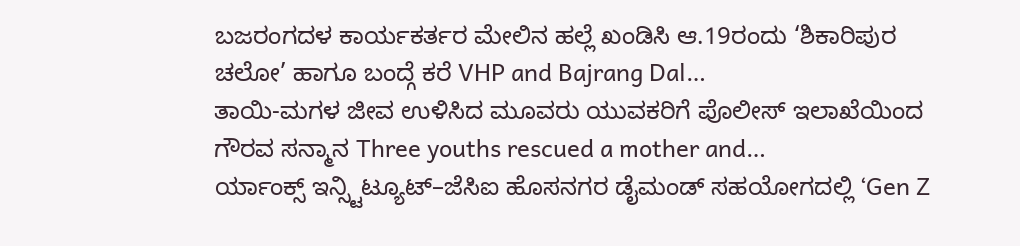ಬಜರಂಗದಳ ಕಾರ್ಯಕರ್ತರ ಮೇಲಿನ ಹಲ್ಲೆ ಖಂಡಿಸಿ ಆ.19ರಂದು ‘ಶಿಕಾರಿಪುರ ಚಲೋ’ ಹಾಗೂ ಬಂದ್ಗೆ ಕರೆ VHP and Bajrang Dal…
ತಾಯಿ-ಮಗಳ ಜೀವ ಉಳಿಸಿದ ಮೂವರು ಯುವಕರಿಗೆ ಪೊಲೀಸ್ ಇಲಾಖೆಯಿಂದ ಗೌರವ ಸನ್ಮಾನ Three youths rescued a mother and…
ರ್ಯಾಂಕ್ಸ್ ಇನ್ಸ್ಟಿಟ್ಯೂಟ್–ಜೆಸಿಐ ಹೊಸನಗರ ಡೈಮಂಡ್ ಸಹಯೋಗದಲ್ಲಿ ‘Gen Z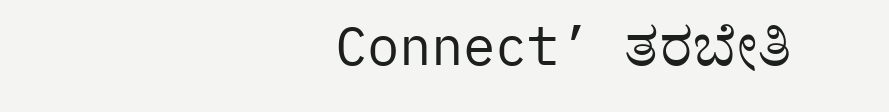Connect’ ತರಬೇತಿ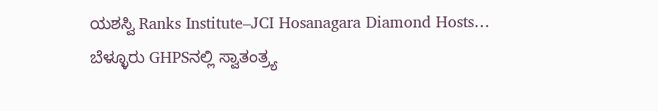ಯಶಸ್ವಿ Ranks Institute–JCI Hosanagara Diamond Hosts…
ಬೆಳ್ಳೂರು GHPSನಲ್ಲಿ ಸ್ವಾತಂತ್ರ್ಯ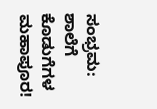ಸಂಭ್ರಮ: ಶಾಲೆಗೆ ಕೊಡುಗೆಗಳ ಮಹಾಪೂರ!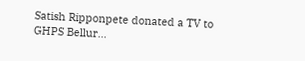Satish Ripponpete donated a TV to GHPS Bellur…